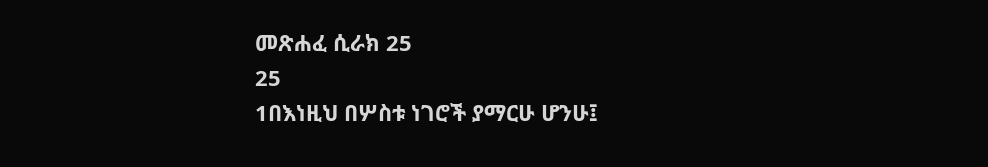መጽሐፈ ሲራክ 25
25
1በእነዚህ በሦስቱ ነገሮች ያማርሁ ሆንሁ፤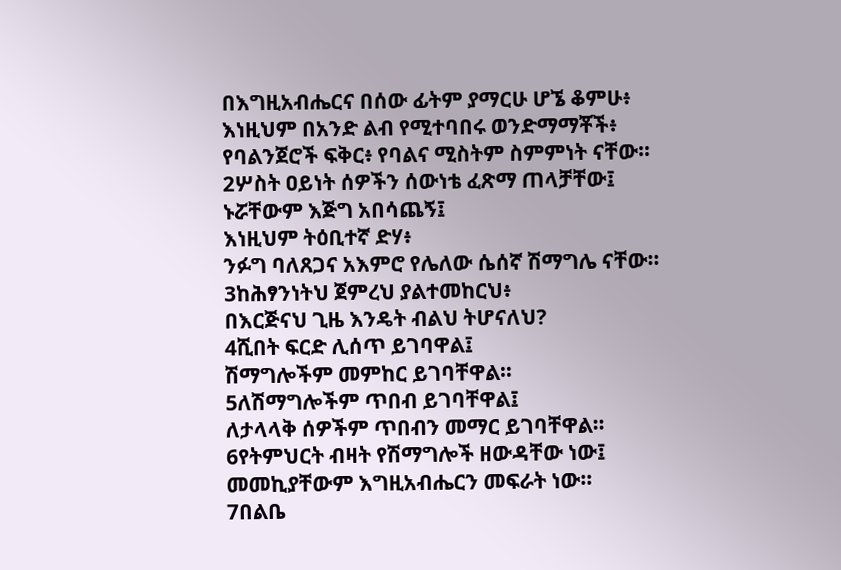በእግዚአብሔርና በሰው ፊትም ያማርሁ ሆኜ ቆምሁ፥
እነዚህም በአንድ ልብ የሚተባበሩ ወንድማማቾች፥
የባልንጀሮች ፍቅር፥ የባልና ሚስትም ስምምነት ናቸው።
2ሦስት ዐይነት ሰዎችን ሰውነቴ ፈጽማ ጠላቻቸው፤
ኑሯቸውም እጅግ አበሳጨኝ፤
እነዚህም ትዕቢተኛ ድሃ፥
ንፉግ ባለጸጋና አእምሮ የሌለው ሴሰኛ ሽማግሌ ናቸው።
3ከሕፃንነትህ ጀምረህ ያልተመከርህ፥
በእርጅናህ ጊዜ እንዴት ብልህ ትሆናለህ?
4ሺበት ፍርድ ሊሰጥ ይገባዋል፤
ሽማግሎችም መምከር ይገባቸዋል።
5ለሽማግሎችም ጥበብ ይገባቸዋል፤
ለታላላቅ ሰዎችም ጥበብን መማር ይገባቸዋል።
6የትምህርት ብዛት የሽማግሎች ዘውዳቸው ነው፤
መመኪያቸውም እግዚአብሔርን መፍራት ነው።
7በልቤ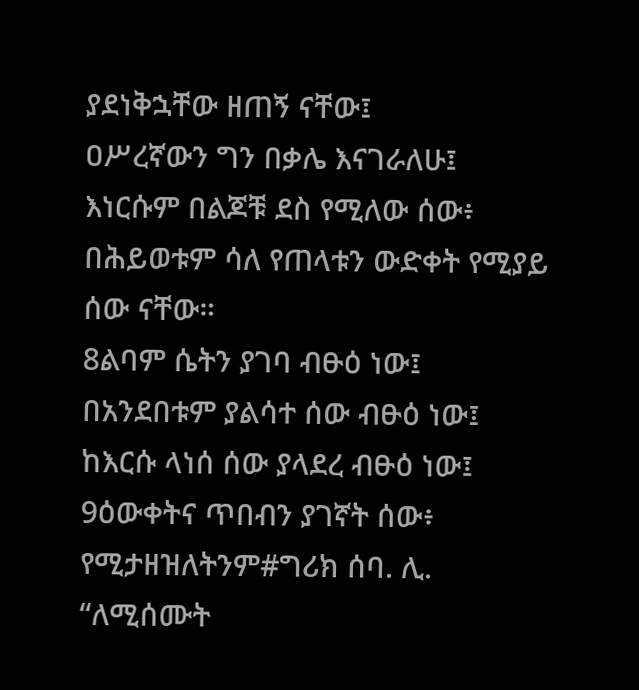ያደነቅኋቸው ዘጠኝ ናቸው፤
ዐሥረኛውን ግን በቃሌ እናገራለሁ፤
እነርሱም በልጆቹ ደስ የሚለው ሰው፥
በሕይወቱም ሳለ የጠላቱን ውድቀት የሚያይ ሰው ናቸው።
8ልባም ሴትን ያገባ ብፁዕ ነው፤
በአንደበቱም ያልሳተ ሰው ብፁዕ ነው፤
ከእርሱ ላነሰ ሰው ያላደረ ብፁዕ ነው፤
9ዕውቀትና ጥበብን ያገኛት ሰው፥
የሚታዘዝለትንም#ግሪክ ሰባ. ሊ. “ለሚሰሙት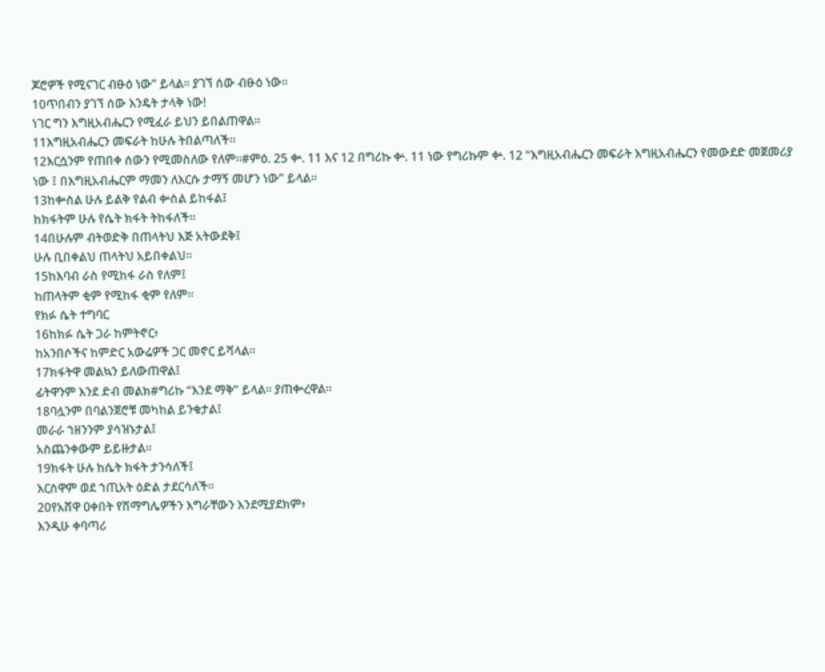ጆሮዎች የሚናገር ብፁዕ ነው” ይላል። ያገኘ ሰው ብፁዕ ነው።
10ጥበብን ያገኘ ሰው እንዴት ታላቅ ነው!
ነገር ግን እግዚአብሔርን የሚፈራ ይህን ይበልጠዋል።
11እግዚአብሔርን መፍራት ከሁሉ ትበልጣለች።
12እርሷንም የጠበቀ ሰውን የሚመስለው የለም።#ምዕ. 25 ቍ. 11 እና 12 በግሪኩ ቍ. 11 ነው የግሪኩም ቍ. 12 “እግዚአብሔርን መፍራት እግዚአብሔርን የመውደድ መጀመሪያ ነው ፤ በእግዚአብሔርም ማመን ለእርሱ ታማኝ መሆን ነው” ይላል።
13ከቍስል ሁሉ ይልቅ የልብ ቍስል ይከፋል፤
ከክፋትም ሁሉ የሴት ክፋት ትከፋለች።
14በሁሉም ብትወድቅ በጠላትህ እጅ አትውደቅ፤
ሁሉ ቢበቀልህ ጠላትህ አይበቀልህ።
15ከእባብ ራስ የሚከፋ ራስ የለም፤
ከጠላትም ቂም የሚከፋ ቂም የለም።
የክፉ ሴት ተግባር
16ከክፉ ሴት ጋራ ከምትኖር፥
ከአንበሶችና ከምድር አውሬዎች ጋር መኖር ይሻላል።
17ክፋትዋ መልኳን ይለውጠዋል፤
ፊትዋንም እንደ ድብ መልክ#ግሪኩ “እንደ ማቅ” ይላል። ያጠቍረዋል።
18ባሏንም በባልንጀሮቹ መካከል ይንቁታል፤
መራራ ኀዘንንም ያሳዝኑታል፤
አስጨንቀውም ይይዙታል።
19ክፋት ሁሉ ከሴት ክፋት ታንሳለች፤
እርስዋም ወደ ኀጢአት ዕድል ታደርሳለች።
20የአሸዋ ዐቀበት የሽማግሌዎችን እግራቸውን እንደሚያደክም፥
እንዲሁ ቀባጣሪ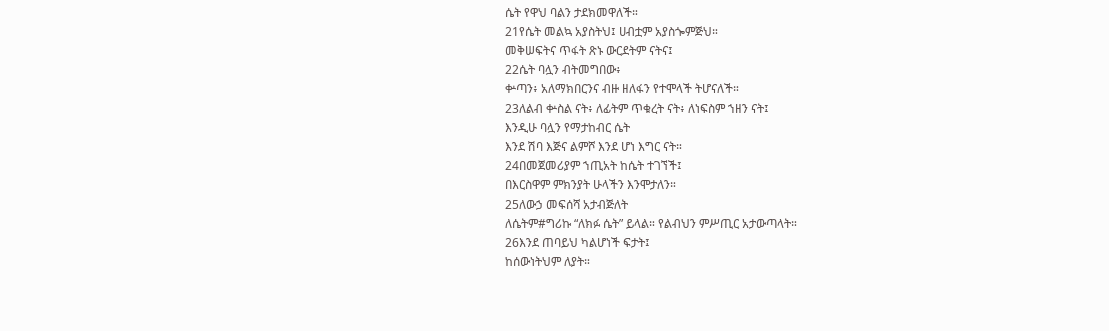ሴት የዋህ ባልን ታደክመዋለች።
21የሴት መልኳ አያስትህ፤ ሀብቷም አያስጐምጅህ።
መቅሠፍትና ጥፋት ጽኑ ውርደትም ናትና፤
22ሴት ባሏን ብትመግበው፥
ቍጣን፥ አለማክበርንና ብዙ ዘለፋን የተሞላች ትሆናለች።
23ለልብ ቍስል ናት፥ ለፊትም ጥቁረት ናት፥ ለነፍስም ኀዘን ናት፤
እንዲሁ ባሏን የማታከብር ሴት
እንደ ሽባ እጅና ልምሾ እንደ ሆነ እግር ናት።
24በመጀመሪያም ኀጢአት ከሴት ተገኘች፤
በእርስዋም ምክንያት ሁላችን እንሞታለን።
25ለውኃ መፍሰሻ አታብጅለት
ለሴትም#ግሪኩ “ለክፉ ሴት” ይላል። የልብህን ምሥጢር አታውጣላት።
26እንደ ጠባይህ ካልሆነች ፍታት፤
ከሰውነትህም ለያት።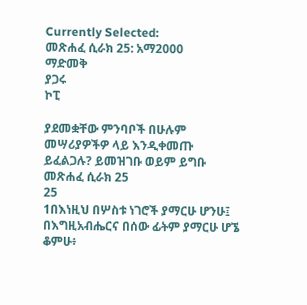Currently Selected:
መጽሐፈ ሲራክ 25: አማ2000
ማድመቅ
ያጋሩ
ኮፒ

ያደመቋቸው ምንባቦች በሁሉም መሣሪያዎችዎ ላይ እንዲቀመጡ ይፈልጋሉ? ይመዝገቡ ወይም ይግቡ
መጽሐፈ ሲራክ 25
25
1በእነዚህ በሦስቱ ነገሮች ያማርሁ ሆንሁ፤
በእግዚአብሔርና በሰው ፊትም ያማርሁ ሆኜ ቆምሁ፥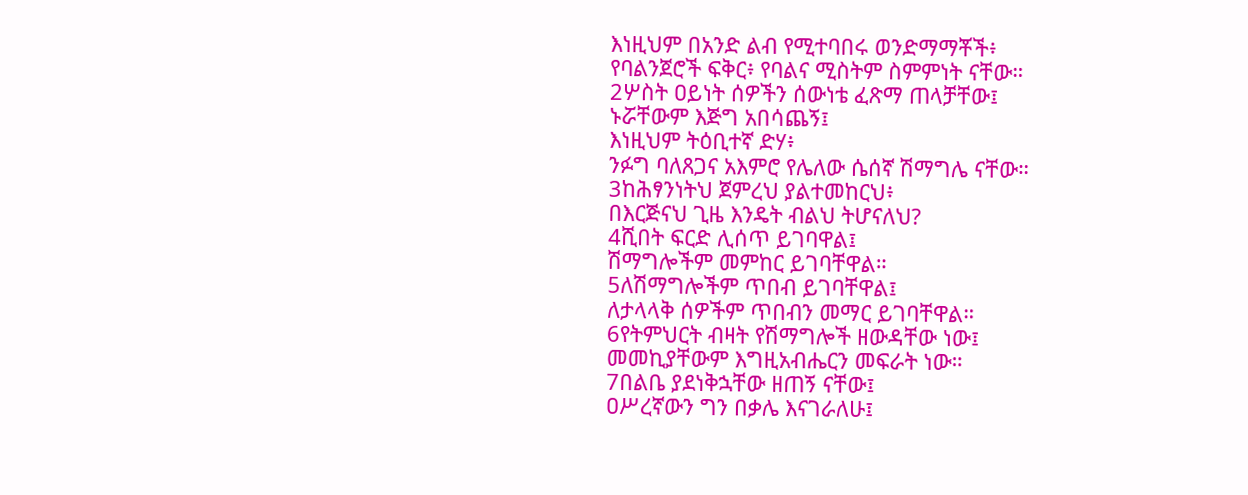እነዚህም በአንድ ልብ የሚተባበሩ ወንድማማቾች፥
የባልንጀሮች ፍቅር፥ የባልና ሚስትም ስምምነት ናቸው።
2ሦስት ዐይነት ሰዎችን ሰውነቴ ፈጽማ ጠላቻቸው፤
ኑሯቸውም እጅግ አበሳጨኝ፤
እነዚህም ትዕቢተኛ ድሃ፥
ንፉግ ባለጸጋና አእምሮ የሌለው ሴሰኛ ሽማግሌ ናቸው።
3ከሕፃንነትህ ጀምረህ ያልተመከርህ፥
በእርጅናህ ጊዜ እንዴት ብልህ ትሆናለህ?
4ሺበት ፍርድ ሊሰጥ ይገባዋል፤
ሽማግሎችም መምከር ይገባቸዋል።
5ለሽማግሎችም ጥበብ ይገባቸዋል፤
ለታላላቅ ሰዎችም ጥበብን መማር ይገባቸዋል።
6የትምህርት ብዛት የሽማግሎች ዘውዳቸው ነው፤
መመኪያቸውም እግዚአብሔርን መፍራት ነው።
7በልቤ ያደነቅኋቸው ዘጠኝ ናቸው፤
ዐሥረኛውን ግን በቃሌ እናገራለሁ፤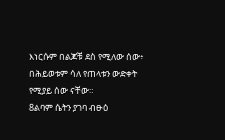እነርሱም በልጆቹ ደስ የሚለው ሰው፥
በሕይወቱም ሳለ የጠላቱን ውድቀት የሚያይ ሰው ናቸው።
8ልባም ሴትን ያገባ ብፁዕ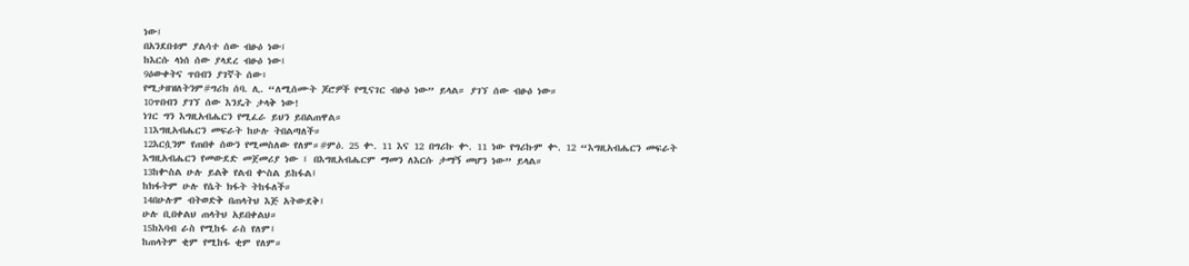ነው፤
በአንደበቱም ያልሳተ ሰው ብፁዕ ነው፤
ከእርሱ ላነሰ ሰው ያላደረ ብፁዕ ነው፤
9ዕውቀትና ጥበብን ያገኛት ሰው፥
የሚታዘዝለትንም#ግሪክ ሰባ. ሊ. “ለሚሰሙት ጆሮዎች የሚናገር ብፁዕ ነው” ይላል። ያገኘ ሰው ብፁዕ ነው።
10ጥበብን ያገኘ ሰው እንዴት ታላቅ ነው!
ነገር ግን እግዚአብሔርን የሚፈራ ይህን ይበልጠዋል።
11እግዚአብሔርን መፍራት ከሁሉ ትበልጣለች።
12እርሷንም የጠበቀ ሰውን የሚመስለው የለም።#ምዕ. 25 ቍ. 11 እና 12 በግሪኩ ቍ. 11 ነው የግሪኩም ቍ. 12 “እግዚአብሔርን መፍራት እግዚአብሔርን የመውደድ መጀመሪያ ነው ፤ በእግዚአብሔርም ማመን ለእርሱ ታማኝ መሆን ነው” ይላል።
13ከቍስል ሁሉ ይልቅ የልብ ቍስል ይከፋል፤
ከክፋትም ሁሉ የሴት ክፋት ትከፋለች።
14በሁሉም ብትወድቅ በጠላትህ እጅ አትውደቅ፤
ሁሉ ቢበቀልህ ጠላትህ አይበቀልህ።
15ከእባብ ራስ የሚከፋ ራስ የለም፤
ከጠላትም ቂም የሚከፋ ቂም የለም።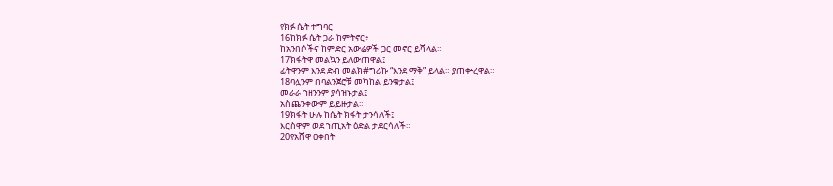የክፉ ሴት ተግባር
16ከክፉ ሴት ጋራ ከምትኖር፥
ከአንበሶችና ከምድር አውሬዎች ጋር መኖር ይሻላል።
17ክፋትዋ መልኳን ይለውጠዋል፤
ፊትዋንም እንደ ድብ መልክ#ግሪኩ “እንደ ማቅ” ይላል። ያጠቍረዋል።
18ባሏንም በባልንጀሮቹ መካከል ይንቁታል፤
መራራ ኀዘንንም ያሳዝኑታል፤
አስጨንቀውም ይይዙታል።
19ክፋት ሁሉ ከሴት ክፋት ታንሳለች፤
እርስዋም ወደ ኀጢአት ዕድል ታደርሳለች።
20የአሸዋ ዐቀበት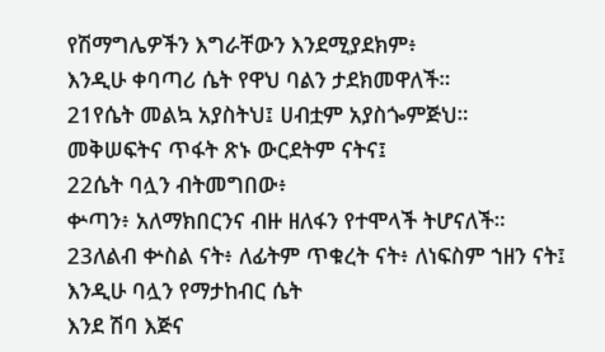የሽማግሌዎችን እግራቸውን እንደሚያደክም፥
እንዲሁ ቀባጣሪ ሴት የዋህ ባልን ታደክመዋለች።
21የሴት መልኳ አያስትህ፤ ሀብቷም አያስጐምጅህ።
መቅሠፍትና ጥፋት ጽኑ ውርደትም ናትና፤
22ሴት ባሏን ብትመግበው፥
ቍጣን፥ አለማክበርንና ብዙ ዘለፋን የተሞላች ትሆናለች።
23ለልብ ቍስል ናት፥ ለፊትም ጥቁረት ናት፥ ለነፍስም ኀዘን ናት፤
እንዲሁ ባሏን የማታከብር ሴት
እንደ ሽባ እጅና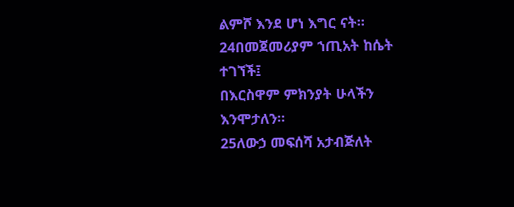ልምሾ እንደ ሆነ እግር ናት።
24በመጀመሪያም ኀጢአት ከሴት ተገኘች፤
በእርስዋም ምክንያት ሁላችን እንሞታለን።
25ለውኃ መፍሰሻ አታብጅለት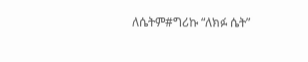ለሴትም#ግሪኩ “ለክፉ ሴት”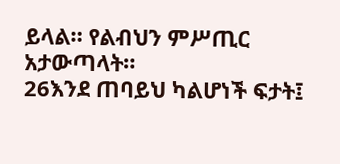ይላል። የልብህን ምሥጢር አታውጣላት።
26እንደ ጠባይህ ካልሆነች ፍታት፤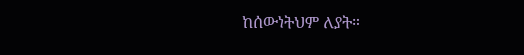ከሰውነትህም ለያት።